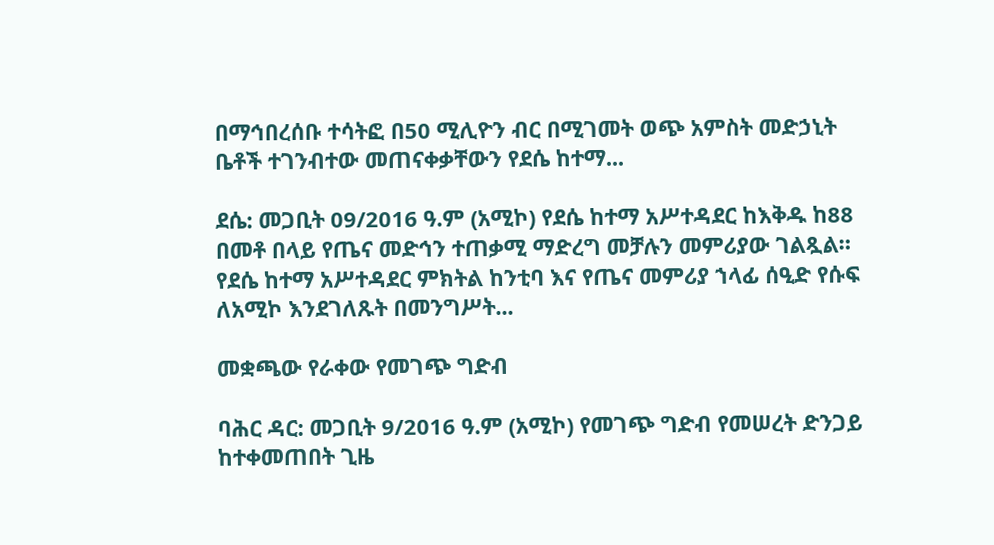በማኅበረሰቡ ተሳትፎ በ50 ሚሊዮን ብር በሚገመት ወጭ አምስት መድኃኒት ቤቶች ተገንብተው መጠናቀቃቸውን የደሴ ከተማ...

ደሴ: መጋቢት 09/2016 ዓ.ም (አሚኮ) የደሴ ከተማ አሥተዳደር ከእቅዱ ከ88 በመቶ በላይ የጤና መድኅን ተጠቃሚ ማድረግ መቻሉን መምሪያው ገልጿል። የደሴ ከተማ አሥተዳደር ምክትል ከንቲባ እና የጤና መምሪያ ኀላፊ ሰዒድ የሱፍ ለአሚኮ እንደገለጹት በመንግሥት...

መቋጫው የራቀው የመገጭ ግድብ

ባሕር ዳር: መጋቢት 9/2016 ዓ.ም (አሚኮ) የመገጭ ግድብ የመሠረት ድንጋይ ከተቀመጠበት ጊዜ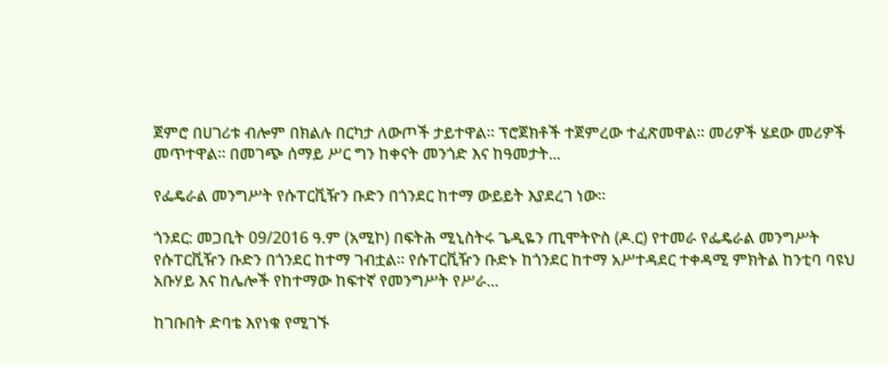ጀምሮ በሀገሪቱ ብሎም በክልሉ በርካታ ለውጦች ታይተዋል። ፕሮጀክቶች ተጀምረው ተፈጽመዋል። መሪዎች ሄደው መሪዎች መጥተዋል። በመገጭ ሰማይ ሥር ግን ከቀናት መንጎድ እና ከዓመታት...

የፌዴራል መንግሥት የሱፐርቪዥን ቡድን በጎንደር ከተማ ውይይት እያደረገ ነው።

ጎንደር: መጋቢት 09/2016 ዓ.ም (አሚኮ) በፍትሕ ሚኒስትሩ ጌዲዬን ጢሞትዮስ (ዶ.ር) የተመራ የፌዴራል መንግሥት የሱፐርቪዥን ቡድን በጎንደር ከተማ ገብቷል። የሱፐርቪዥን ቡድኑ ከጎንደር ከተማ አሥተዳደር ተቀዳሚ ምክትል ከንቲባ ባዩህ አቡሃይ እና ከሌሎች የከተማው ከፍተኛ የመንግሥት የሥራ...

ከገቡበት ድባቴ እየነቁ የሚገኙ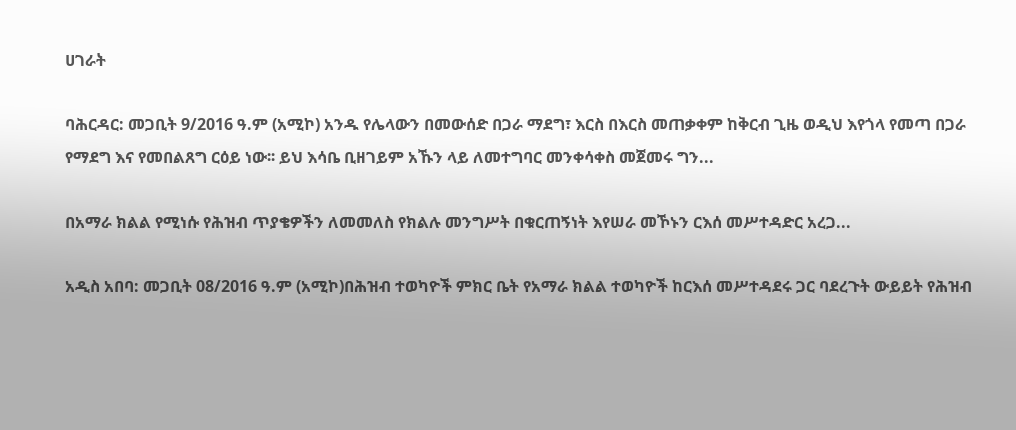ሀገራት

ባሕርዳር: መጋቢት 9/2016 ዓ.ም (አሚኮ) አንዱ የሌላውን በመውሰድ በጋራ ማደግ፣ እርስ በእርስ መጠቃቀም ከቅርብ ጊዜ ወዲህ እየጎላ የመጣ በጋራ የማደግ እና የመበልጸግ ርዕይ ነው፡፡ ይህ እሳቤ ቢዘገይም አኹን ላይ ለመተግባር መንቀሳቀስ መጀመሩ ግን...

በአማራ ክልል የሚነሱ የሕዝብ ጥያቄዎችን ለመመለስ የክልሉ መንግሥት በቁርጠኝነት እየሠራ መኾኑን ርእሰ መሥተዳድር አረጋ...

አዲስ አበባ: መጋቢት 08/2016 ዓ.ም (አሚኮ)በሕዝብ ተወካዮች ምክር ቤት የአማራ ክልል ተወካዮች ከርእሰ መሥተዳደሩ ጋር ባደረጉት ውይይት የሕዝብ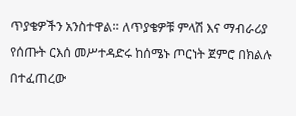ጥያቄዎችን አንስተዋል። ለጥያቄዎቹ ምላሽ እና ማብራሪያ የሰጡት ርእሰ መሥተዳድሩ ከሰሜኑ ጦርነት ጀምሮ በክልሉ በተፈጠረው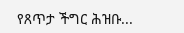የጸጥታ ችግር ሕዝቡ...